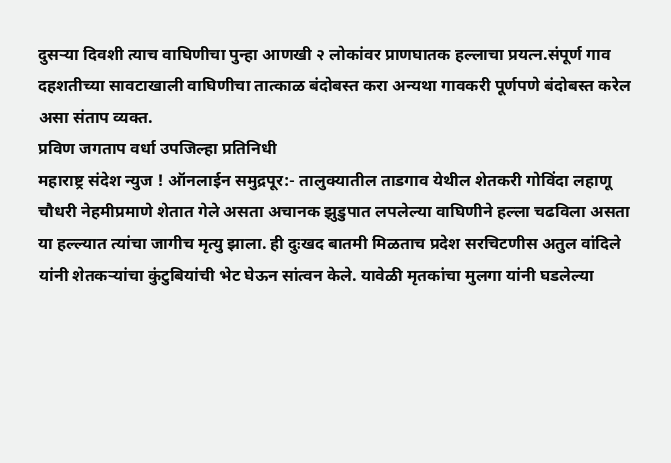दुसऱ्या दिवशी त्याच वाघिणीचा पुन्हा आणखी २ लोकांवर प्राणघातक हल्लाचा प्रयत्न.संपूर्ण गाव दहशतीच्या सावटाखाली वाघिणीचा तात्काळ बंदोबस्त करा अन्यथा गावकरी पूर्णपणे बंदोबस्त करेल असा संताप व्यक्त.
प्रविण जगताप वर्धा उपजिल्हा प्रतिनिधी
महाराष्ट्र संदेश न्युज ! ऑनलाईन समुद्रपूर:- तालुक्यातील ताडगाव येथील शेतकरी गोविंदा लहाणू चौधरी नेहमीप्रमाणे शेतात गेले असता अचानक झुडुपात लपलेल्या वाघिणीने हल्ला चढविला असता या हल्ल्यात त्यांचा जागीच मृत्यु झाला. ही दुःखद बातमी मिळताच प्रदेश सरचिटणीस अतुल वांदिले यांनी शेतकऱ्यांचा कुंटुबियांची भेट घेऊन सांत्वन केले. यावेळी मृतकांचा मुलगा यांनी घडलेल्या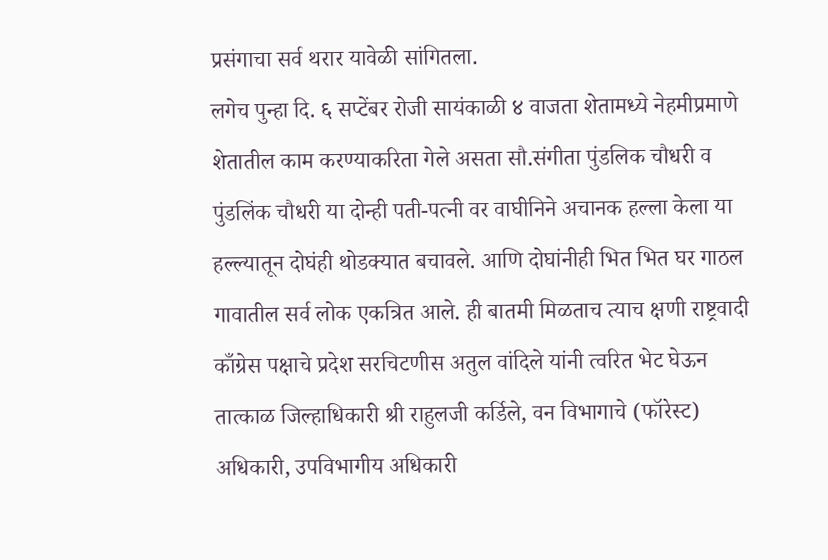प्रसंगाचा सर्व थरार यावेळी सांगितला.
लगेच पुन्हा दि. ६ सप्टेंबर रोजी सायंकाळी ४ वाजता शेतामध्ये नेहमीप्रमाणे शेतातील काम करण्याकरिता गेले असता सौ.संगीता पुंडलिक चौधरी व पुंडलिंक चौधरी या दोन्ही पती-पत्नी वर वाघीनिने अचानक हल्ला केला या हल्ल्यातून दोघंही थोडक्यात बचावले. आणि दोघांनीही भित भित घर गाठल गावातील सर्व लोक एकत्रित आले. ही बातमी मिळताच त्याच क्षणी राष्ट्रवादी काँग्रेस पक्षाचे प्रदेश सरचिटणीस अतुल वांदिले यांनी त्वरित भेट घेऊन तात्काळ जिल्हाधिकारी श्री राहुलजी कर्डिले, वन विभागाचे (फॉरेस्ट) अधिकारी, उपविभागीय अधिकारी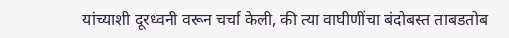यांच्याशी दूरध्वनी वरून चर्चा केली, की त्या वाघीणींचा बंदोबस्त ताबडतोब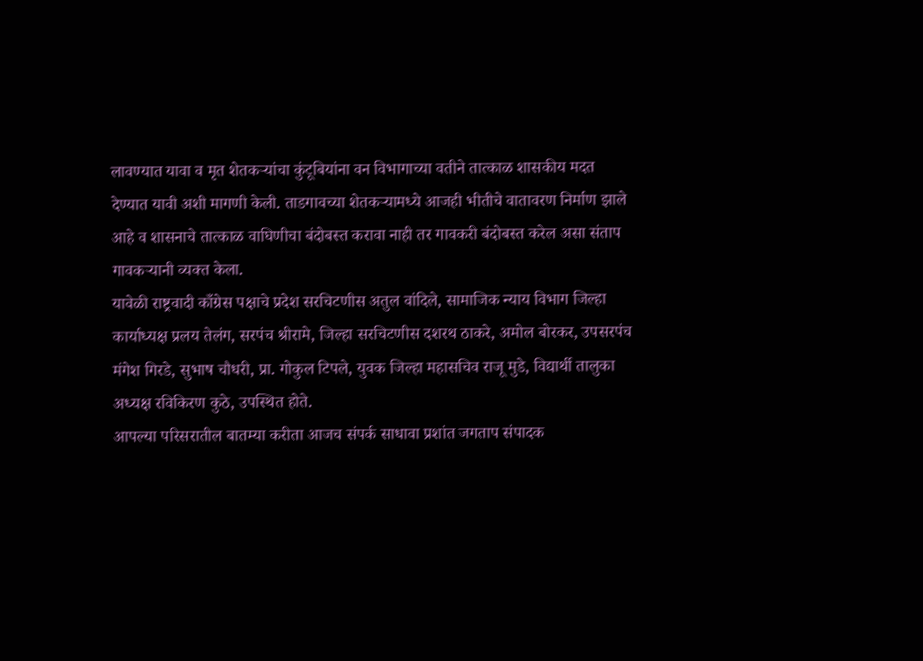लावण्यात यावा व मृत शेतकऱ्यांचा कुंटूबियांना वन विभागाच्या वतीने तात्काळ शासकीय मदत देण्यात यावी अशी मागणी केली. ताडगावच्या शेतकऱ्यामध्ये आजही भीतीचे वातावरण निर्माण झाले आहे व शासनाचे तात्काळ वाघिणीचा बंदोबस्त करावा नाही तर गावकरी बंदोबस्त करेल असा संताप गावकऱ्यानी व्यक्त केला.
यावेळी राष्ट्रवादी काँग्रेस पक्षाचे प्रदेश सरचिटणीस अतुल वांदिले, सामाजिक न्याय विभाग जिल्हा कार्याध्यक्ष प्रलय तेलंग, सरपंच श्रीरामे, जिल्हा सरचिटणीस दशरथ ठाकरे, अमोल बोरकर, उपसरपंच मंगेश गिरडे, सुभाष चौधरी, प्रा. गोकुल टिपले, युवक जिल्हा महासचिव राजू मुडे, विद्यार्थी तालुका अध्यक्ष रविकिरण कुठे, उपस्थित होते.
आपल्या परिसरातील बातम्या करीता आजच संपर्क साधावा प्रशांत जगताप संपादक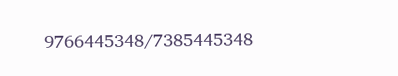9766445348/7385445348